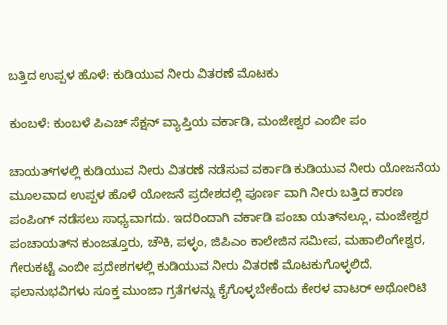ಬತ್ತಿದ ಉಪ್ಪಳ ಹೊಳೆ: ಕುಡಿಯುವ ನೀರು ವಿತರಣೆ ಮೊಟಕು

ಕುಂಬಳೆ: ಕುಂಬಳೆ ಪಿಎಚ್ ಸೆಕ್ಷನ್ ವ್ಯಾಪ್ತಿಯ ವರ್ಕಾಡಿ, ಮಂಜೇಶ್ವರ ಎಂಬೀ ಪಂ

ಚಾಯತ್‌ಗಳಲ್ಲಿ ಕುಡಿಯುವ ನೀರು ವಿತರಣೆ ನಡೆಸುವ ವರ್ಕಾಡಿ ಕುಡಿಯುವ ನೀರು ಯೋಜನೆಯ ಮೂಲವಾದ ಉಪ್ಪಳ ಹೊಳೆ ಯೋಜನೆ ಪ್ರದೇಶದಲ್ಲಿ ಪೂರ್ಣ ವಾಗಿ ನೀರು ಬತ್ತಿದ ಕಾರಣ ಪಂಪಿಂಗ್ ನಡೆಸಲು ಸಾಧ್ಯವಾಗದು. ಇದರಿಂದಾಗಿ ವರ್ಕಾಡಿ ಪಂಚಾ ಯತ್‌ನಲ್ಲೂ, ಮಂಜೇಶ್ವರ ಪಂಚಾಯತ್‌ನ ಕುಂಜತ್ತೂರು, ಚೌಕಿ, ಪಳ್ಳಂ, ಜಿಪಿಎಂ ಕಾಲೇಜಿನ ಸಮೀಪ, ಮಹಾಲಿಂಗೇಶ್ವರ, ಗೇರುಕಟ್ಟೆ ಎಂಬೀ ಪ್ರದೇಶಗಳಲ್ಲಿ ಕುಡಿಯುವ ನೀರು ವಿತರಣೆ ಮೊಟಕುಗೊಳ್ಳಲಿದೆ. ಫಲಾನುಭವಿಗಳು ಸೂಕ್ತ ಮುಂಜಾ ಗ್ರತೆಗಳನ್ನು ಕೈಗೊಳ್ಳಬೇಕೆಂದು ಕೇರಳ ವಾಟರ್ ಅಥೋರಿಟಿ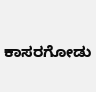ಕಾಸರಗೋಡು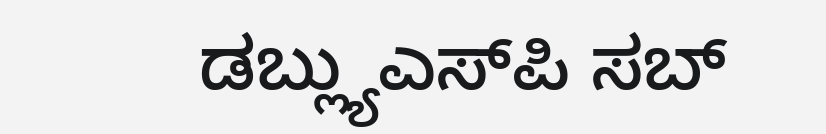ಡಬ್ಲ್ಯುಎಸ್‌ಪಿ ಸಬ್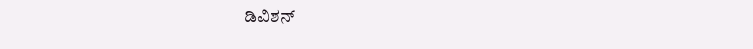ಡಿವಿಶನ್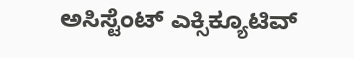ಅಸಿಸ್ಟೆಂಟ್ ಎಕ್ಸಿಕ್ಯೂಟಿವ್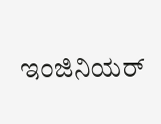ಇಂಜಿನಿಯರ್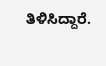ತಿಳಿಸಿದ್ದಾರೆ.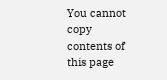You cannot copy contents of this page